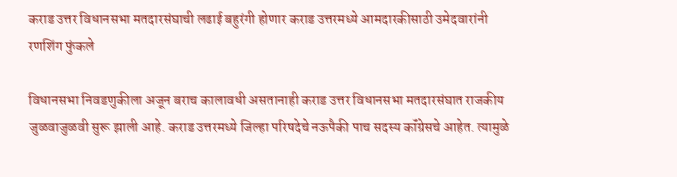कराड उत्तर विधानसभा मतदारसंघाची लढाई बहुरंगी होणार कराड उत्तरमध्ये आमदारकीसाठी उमेदवारांनी रणशिंग फुंकले

विधानसभा निवडणुकीला अजून बराच कालावधी असतानाही कराड उत्तर विधानसभा मतदारसंघात राजकीय जुळवाजुळवी सुरू झाली आहे. कराड उत्तरमध्ये जिल्हा परिषदेचे नऊपैकी पाच सदस्य कॉंग्रेसचे आहेत. त्यामुळे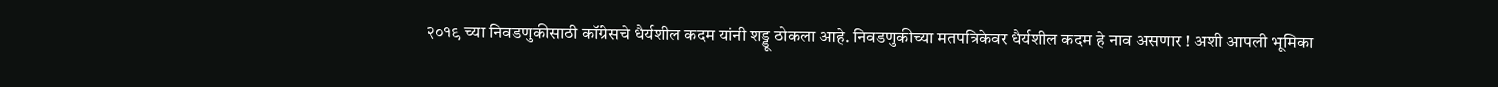२०१९ च्या निवडणुकीसाठी कॉंग्रेसचे धैर्यशील कदम यांनी शड्डू ठोकला आहे. निवडणुकीच्या मतपत्रिकेवर धैर्यशील कदम हे नाव असणार ! अशी आपली भूमिका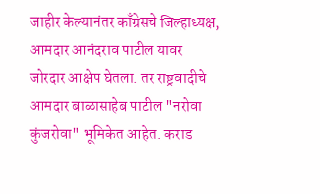जाहीर केल्यानंतर काँग्रेसचे जिल्हाध्यक्ष, आमदार आनंदराव पाटील यावर जोरदार आक्षेप घेतला. तर राष्ट्रवादीचे आमदार बाळासाहेब पाटील "नरोवा कुंजरोवा" भूमिकेत आहेत. कराड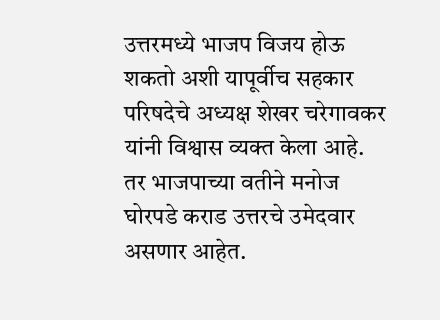उत्तरमध्ये भाजप विजय होऊ शकतो अशी यापूर्वीच सहकार परिषदेचे अध्यक्ष शेखर चरेगावकर यांनी विश्वास व्यक्त केला आहे. तर भाजपाच्या वतीने मनोज घोरपडे कराड उत्तरचे उमेदवार असणार आहेत.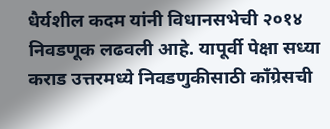धैर्यशील कदम यांनी विधानसभेची २०१४ निवडणूक लढवली आहे. यापूर्वी पेक्षा सध्या कराड उत्तरमध्ये निवडणुकीसाठी कॉंग्रेसची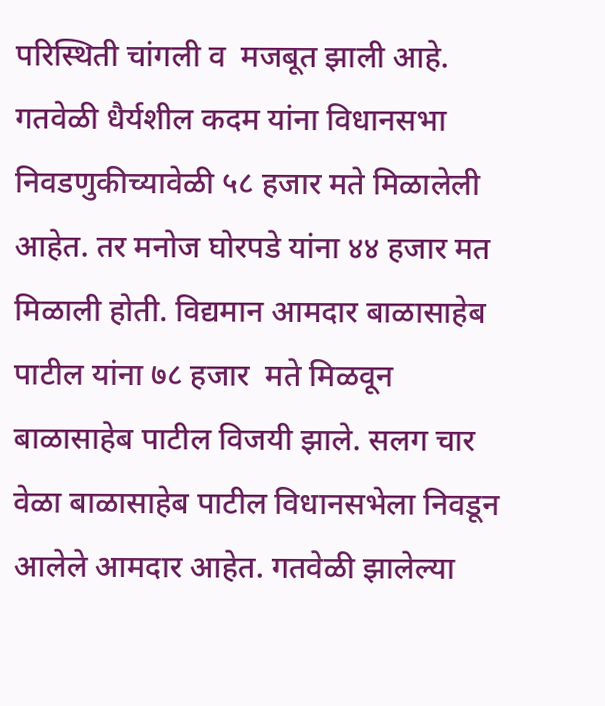परिस्थिती चांगली व  मजबूत झाली आहे. गतवेळी धैर्यशील कदम यांना विधानसभा निवडणुकीच्यावेळी ५८ हजार मते मिळालेली आहेत. तर मनोज घोरपडे यांना ४४ हजार मत मिळाली होती. विद्यमान आमदार बाळासाहेब पाटील यांना ७८ हजार  मते मिळवून बाळासाहेब पाटील विजयी झाले. सलग चार वेळा बाळासाहेब पाटील विधानसभेला निवडून आलेले आमदार आहेत. गतवेळी झालेल्या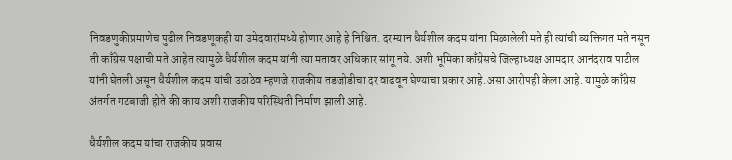निवडणुकीप्रमाणेच पुढील निवडणूकही या उमेदवारांमध्ये होणार आहे हे निश्चित. दरम्यान धैर्यशील कदम यांना मिळालेली मते ही त्यांची व्यक्तिगत मते नसून ती काँग्रेस पक्षाची मते आहेत त्यामुळे धैर्यशील कदम यांनी त्या मतावर अधिकार सांगू नये. अशी भूमिका काँग्रेसचे जिल्हाध्यक्ष आमदार आनंदराव पाटील यांनी घेतली असून धैर्यशील कदम यांची उठाठेव म्हणजे राजकीय तडजोडीचा दर वाढवून घेण्याचा प्रकार आहे.असा आरोपही केला आहे. यामुळे काँग्रेस अंतर्गत गटबाजी होते की काय अशी राजकीय परिस्थिती निर्माण झाली आहे.

धैर्यशील कदम यांचा राजकीय प्रवास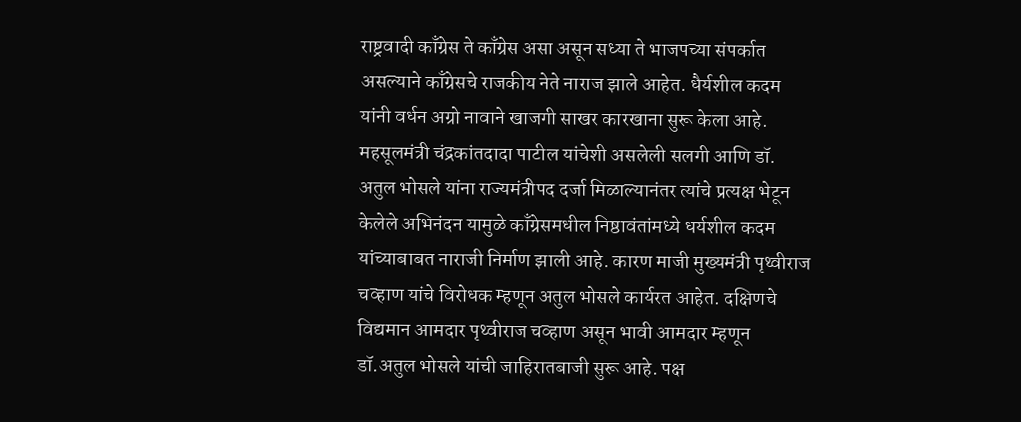राष्ट्रवादी काँग्रेस ते काँग्रेस असा असून सध्या ते भाजपच्या संपर्कात असल्याने काँग्रेसचे राजकीय नेते नाराज झाले आहेत. धैर्यशील कदम यांनी वर्धन अग्रो नावाने खाजगी साखर कारखाना सुरू केला आहे. महसूलमंत्री चंद्रकांतदादा पाटील यांचेशी असलेली सलगी आणि डॉ. अतुल भोसले यांना राज्यमंत्रीपद दर्जा मिळाल्यानंतर त्यांचे प्रत्यक्ष भेटून केलेले अभिनंदन यामुळे काँग्रेसमधील निष्ठावंतांमध्ये धर्यशील कदम यांच्याबाबत नाराजी निर्माण झाली आहे. कारण माजी मुख्यमंत्री पृथ्वीराज चव्हाण यांचे विरोधक म्हणून अतुल भोसले कार्यरत आहेत. दक्षिणचे विद्यमान आमदार पृथ्वीराज चव्हाण असून भावी आमदार म्हणून डॉ.अतुल भोसले यांची जाहिरातबाजी सुरू आहे. पक्ष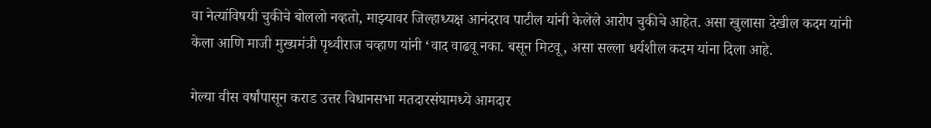वा नेत्यांविषयी चुकीचे बोललो नव्हतो, माझ्यावर जिल्हाध्यक्ष आनंदराव पाटील यांनी केलेले आरोप चुकीचे आहेत. असा खुलासा देखील कदम यांनी केला आणि माजी मुख्यमंत्री पृथ्वीराज चव्हाण यांनी ‘वाद वाढवू नका. बसून मिटवू, असा सल्ला धर्यशील कदम यांना दिला आहे.

गेल्या वीस वर्षांपासून कराड उत्तर विधानसभा मतदारसंघामध्ये आमदार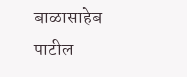बाळासाहेब पाटील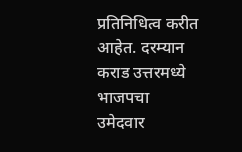प्रतिनिधित्व करीत आहेत. दरम्यान कराड उत्तरमध्ये भाजपचा उमेदवार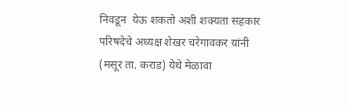निवडून  येऊ शकतो अशी शक्यता सहकार परिषदेचे अध्यक्ष शेखर चरेगावकर यांनी (मसूर ता. कराड) येथे मेळावा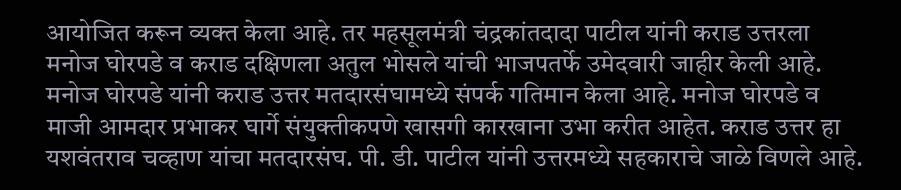आयोजित करून व्यक्त केला आहे. तर महसूलमंत्री चंद्रकांतदादा पाटील यांनी कराड उत्तरला मनोज घोरपडे व कराड दक्षिणला अतुल भोसले यांची भाजपतर्फे उमेदवारी जाहीर केली आहे. मनोज घोरपडे यांनी कराड उत्तर मतदारसंघामध्ये संपर्क गतिमान केला आहे. मनोज घोरपडे व माजी आमदार प्रभाकर घार्गे संयुक्तीकपणे खासगी कारखाना उभा करीत आहेत. कराड उत्तर हा यशवंतराव चव्हाण यांचा मतदारसंघ. पी. डी. पाटील यांनी उत्तरमध्ये सहकाराचे जाळे विणले आहे.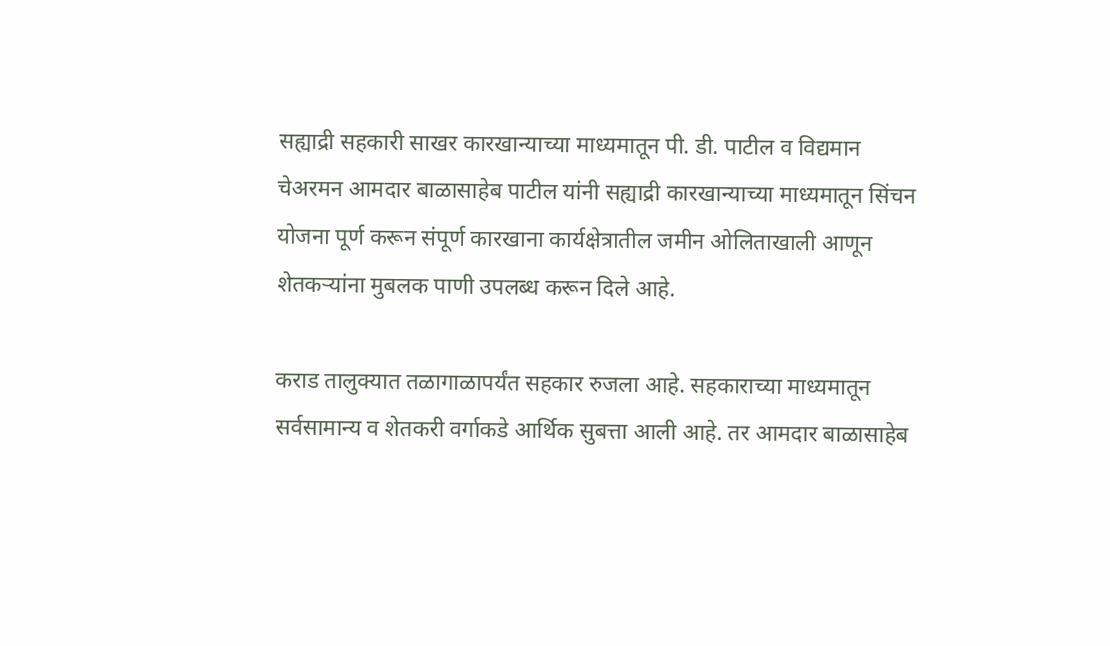सह्याद्री सहकारी साखर कारखान्याच्या माध्यमातून पी. डी. पाटील व विद्यमान चेअरमन आमदार बाळासाहेब पाटील यांनी सह्याद्री कारखान्याच्या माध्यमातून सिंचन योजना पूर्ण करून संपूर्ण कारखाना कार्यक्षेत्रातील जमीन ओलिताखाली आणून शेतकऱ्यांना मुबलक पाणी उपलब्ध करून दिले आहे.

कराड तालुक्यात तळागाळापर्यंत सहकार रुजला आहे. सहकाराच्या माध्यमातून सर्वसामान्य व शेतकरी वर्गाकडे आर्थिक सुबत्ता आली आहे. तर आमदार बाळासाहेब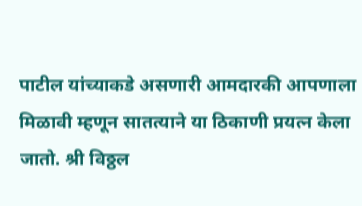पाटील यांच्याकडे असणारी आमदारकी आपणाला मिळावी म्हणून सातत्याने या ठिकाणी प्रयत्न केला जातो. श्री विठ्ठल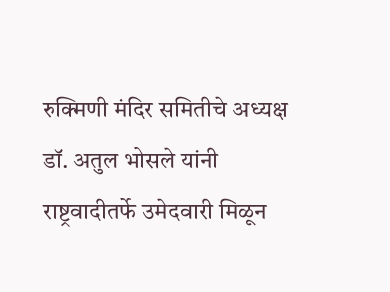रुक्मिणी मंदिर समितीचे अध्यक्ष डॉ. अतुल भोसले यांनी राष्ट्रवादीतर्फे उमेदवारी मिळून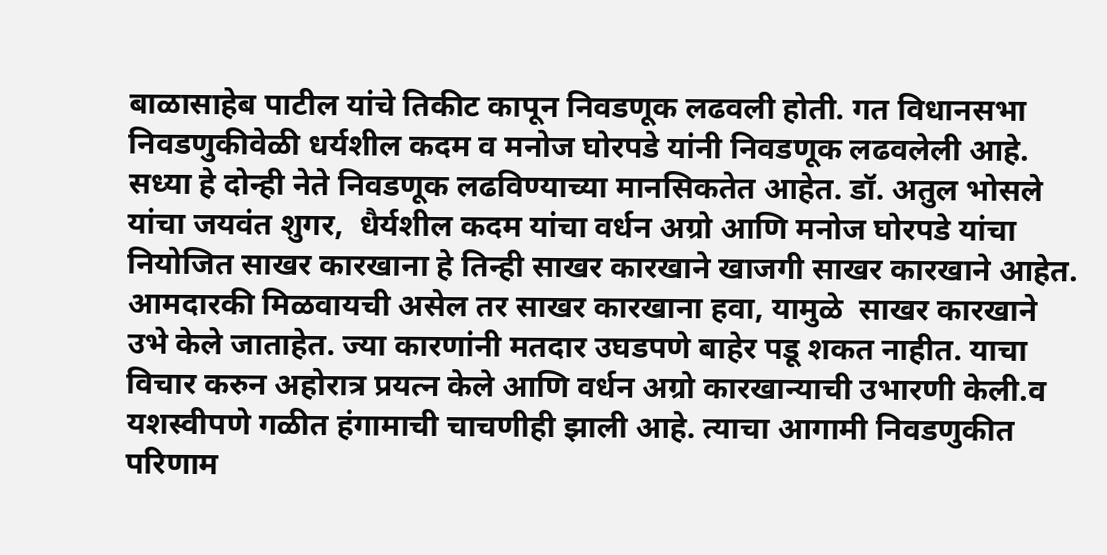बाळासाहेब पाटील यांचे तिकीट कापून निवडणूक लढवली होती. गत विधानसभा निवडणुकीवेळी धर्यशील कदम व मनोज घोरपडे यांनी निवडणूक लढवलेली आहे. सध्या हे दोन्ही नेते निवडणूक लढविण्याच्या मानसिकतेत आहेत. डॉ. अतुल भोसले यांचा जयवंत शुगर,  धैर्यशील कदम यांचा वर्धन अग्रो आणि मनोज घोरपडे यांचा नियोजित साखर कारखाना हे तिन्ही साखर कारखाने खाजगी साखर कारखाने आहेत. आमदारकी मिळवायची असेल तर साखर कारखाना हवा, यामुळे  साखर कारखाने उभे केले जाताहेत. ज्या कारणांनी मतदार उघडपणे बाहेर पडू शकत नाहीत. याचा विचार करुन अहोरात्र प्रयत्न केले आणि वर्धन अग्रो कारखान्याची उभारणी केली.व  यशस्वीपणे गळीत हंगामाची चाचणीही झाली आहे. त्याचा आगामी निवडणुकीत परिणाम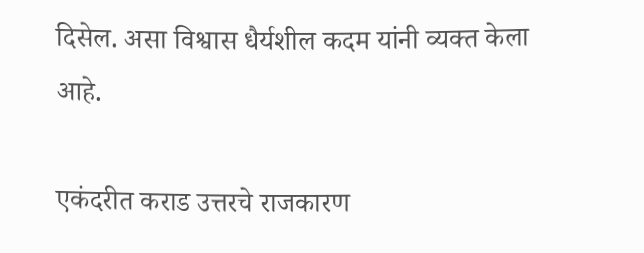दिसेल. असा विश्वास धैर्यशील कदम यांनी व्यक्त केला आहे.

एकंदरीत कराड उत्तरचे राजकारण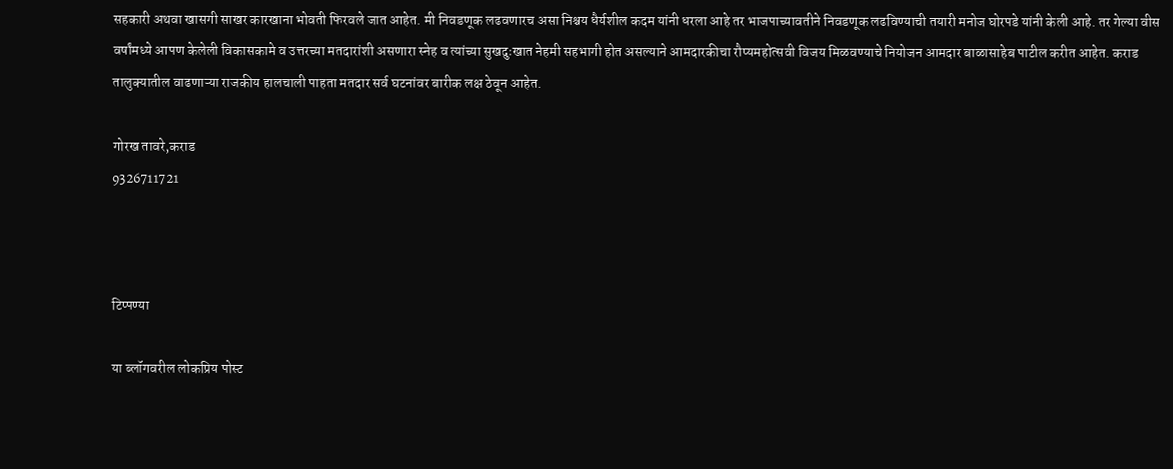सहकारी अथवा खासगी साखर कारखाना भोवती फिरवले जात आहेत. मी निवडणूक लढवणारच असा निश्चय धैर्यशील कदम यांनी धरला आहे तर भाजपाच्यावतीने निवडणूक लढविण्याची तयारी मनोज घोरपडे यांनी केली आहे. तर गेल्या वीस वर्षांमध्ये आपण केलेली विकासकामे व उत्तरच्या मतदारांशी असणारा स्नेह व त्यांच्या सुखदुःखात नेहमी सहभागी होत असल्याने आमदारकीचा रौप्यमहोत्सवी विजय मिळवण्याचे नियोजन आमदार बाळासाहेब पाटील करीत आहेत. कराड तालुक्यातील वाढणाऱ्या राजकीय हालचाली पाहता मतदार सर्व घटनांवर बारीक लक्ष ठेवून आहेत.

गोरख तावरे,कराड
9326711721



टिप्पण्या

या ब्लॉगवरील लोकप्रिय पोस्ट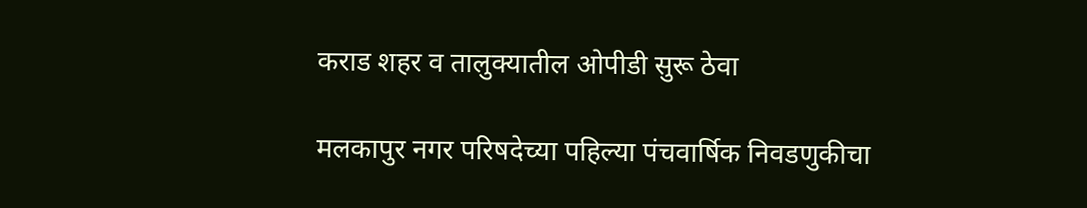कराड शहर व तालुक्यातील ओपीडी सुरू ठेवा

मलकापुर नगर परिषदेच्या पहिल्या पंचवार्षिक निवडणुकीचा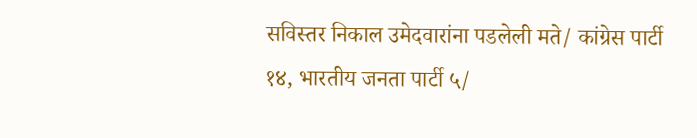सविस्तर निकाल उमेदवारांना पडलेली मते/ कांग्रेस पार्टी १४, भारतीय जनता पार्टी ५/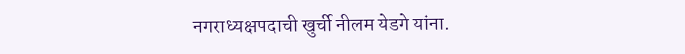नगराध्यक्षपदाची खुर्ची नीलम येडगे यांना.